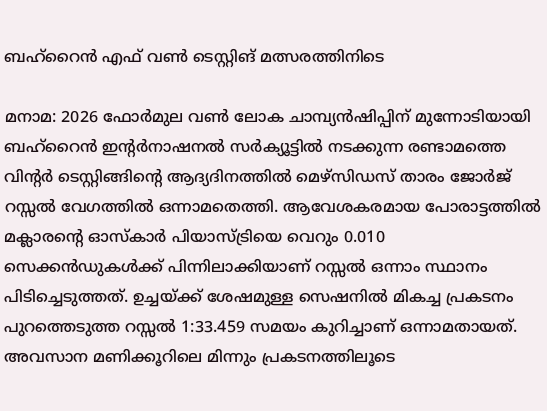ബഹ്‌റൈൻ എഫ് വൺ ടെസ്റ്റിങ് മത്സരത്തിനിടെ

മനാമ: 2026 ഫോർമുല വൺ ലോക ചാമ്പ്യൻഷിപ്പിന് മുന്നോടിയായി ബഹ്‌റൈൻ ഇന്റർനാഷനൽ സർക്യൂട്ടിൽ നടക്കുന്ന രണ്ടാമത്തെ വിന്റർ ടെസ്റ്റിങ്ങിന്റെ ആദ്യദിനത്തിൽ മെഴ്സിഡസ് താരം ജോർജ് റസ്സൽ വേഗത്തിൽ ഒന്നാമതെത്തി. ആവേശകരമായ പോരാട്ടത്തിൽ മക്ലാരന്റെ ഓസ്കാർ പിയാസ്ട്രിയെ വെറും 0.010 സെക്കൻഡുകൾക്ക് പിന്നിലാക്കിയാണ് റസ്സൽ ഒന്നാം സ്ഥാനം പിടിച്ചെടുത്തത്. ഉച്ചയ്ക്ക് ശേഷമുള്ള സെഷനിൽ മികച്ച പ്രകടനം പുറത്തെടുത്ത റസ്സൽ 1:33.459 സമയം കുറിച്ചാണ് ഒന്നാമതായത്. അവസാന മണിക്കൂറിലെ മിന്നും പ്രകടനത്തിലൂടെ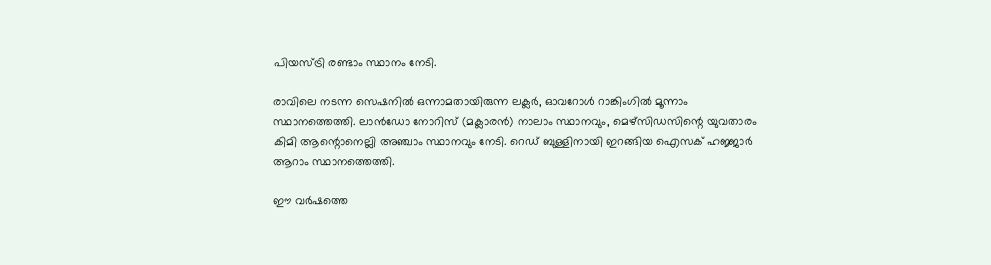പിയസ്ട്രി രണ്ടാം സ്ഥാനം നേടി.

രാവിലെ നടന്ന സെഷനിൽ ഒന്നാമതായിരുന്ന ലക്ലർ, ഓവറോൾ റാങ്കിംഗിൽ മൂന്നാം സ്ഥാനത്തെത്തി. ലാൻഡോ നോറിസ് (മക്ലാരൻ) നാലാം സ്ഥാനവും, മെഴ്സിഡസിന്റെ യുവതാരം കിമി ആന്റൊനെല്ലി അഞ്ചാം സ്ഥാനവും നേടി. റെഡ് ബുള്ളിനായി ഇറങ്ങിയ ഐസക് ഹജ്ജാർ ആറാം സ്ഥാനത്തെത്തി.

ഈ വർഷത്തെ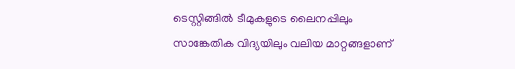ടെസ്റ്റിങ്ങിൽ ടീമുകളുടെ ലൈനപ്പിലും സാങ്കേതിക വിദ്യയിലും വലിയ മാറ്റങ്ങളാണ്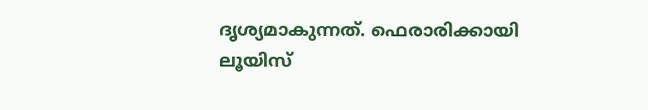ദൃശ്യമാകുന്നത്. ഫെരാരിക്കായി ലൂയിസ്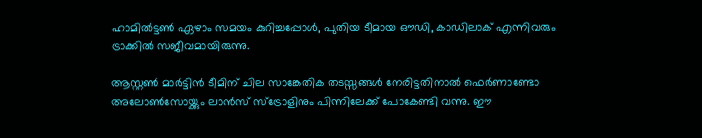ഹാമിൽട്ടൺ ഏഴാം സമയം കുറിച്ചപ്പോൾ, പുതിയ ടീമായ ഔഡി, കാഡിലാക് എന്നിവരും ട്രാക്കിൽ സജീവമായിരുന്നു.

ആസ്റ്റൺ മാർട്ടിൻ ടീമിന് ചില സാങ്കേതിക തടസ്സങ്ങൾ നേരിട്ടതിനാൽ ഫെർണാണ്ടോ അലോൺസോയ്ക്കും ലാൻസ് സ്ട്രോളിനും പിന്നിലേക്ക് പോകേണ്ടി വന്നു. ഈ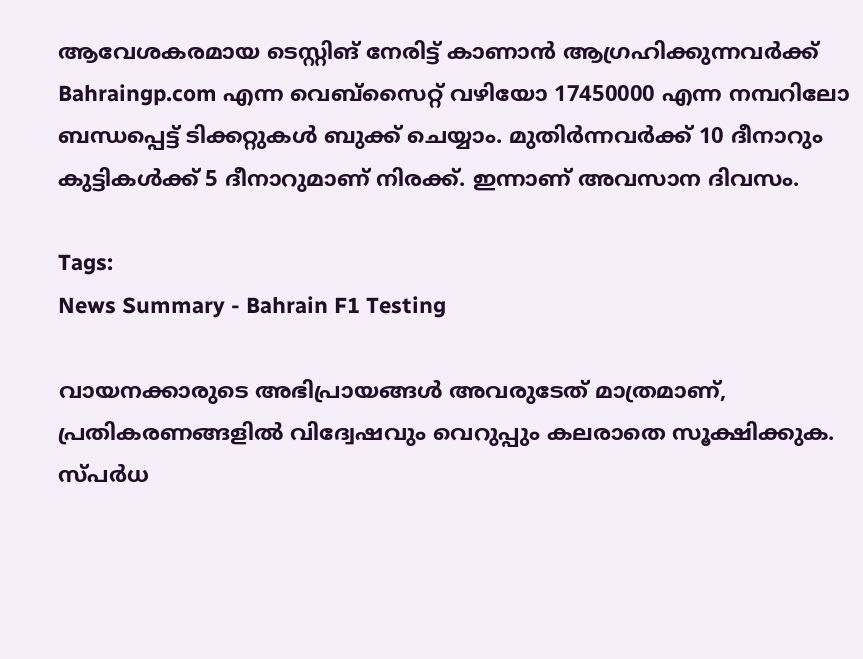ആവേശകരമായ ടെസ്റ്റിങ് നേരിട്ട് കാണാൻ ആഗ്രഹിക്കുന്നവർക്ക് Bahraingp.com എന്ന വെബ്സൈറ്റ് വഴിയോ 17450000 എന്ന നമ്പറിലോ ബന്ധപ്പെട്ട് ടിക്കറ്റുകൾ ബുക്ക് ചെയ്യാം. മുതിർന്നവർക്ക് 10 ദീനാറും കുട്ടികൾക്ക് 5 ദീനാറുമാണ് നിരക്ക്. ഇന്നാണ് അവസാന ദിവസം.

Tags:
News Summary - Bahrain F1 Testing

വായനക്കാരുടെ അഭിപ്രായങ്ങള്‍ അവരുടേത് മാത്രമാണ്, പ്രതികരണങ്ങളിൽ വിദ്വേഷവും വെറുപ്പും കലരാതെ സൂക്ഷിക്കുക. സ്പർധ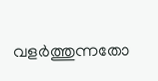വളർത്തുന്നതോ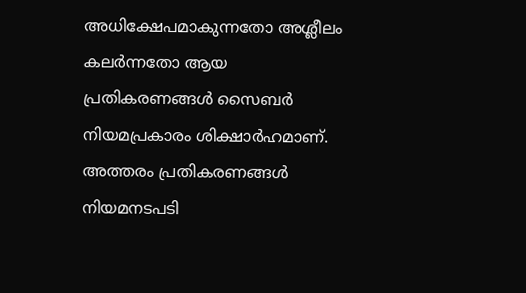അധിക്ഷേപമാകുന്നതോ അശ്ലീലം കലർന്നതോ ആയ പ്രതികരണങ്ങൾ സൈബർ നിയമപ്രകാരം ശിക്ഷാർഹമാണ്. അത്തരം പ്രതികരണങ്ങൾ നിയമനടപടി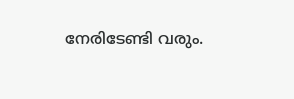നേരിടേണ്ടി വരും.